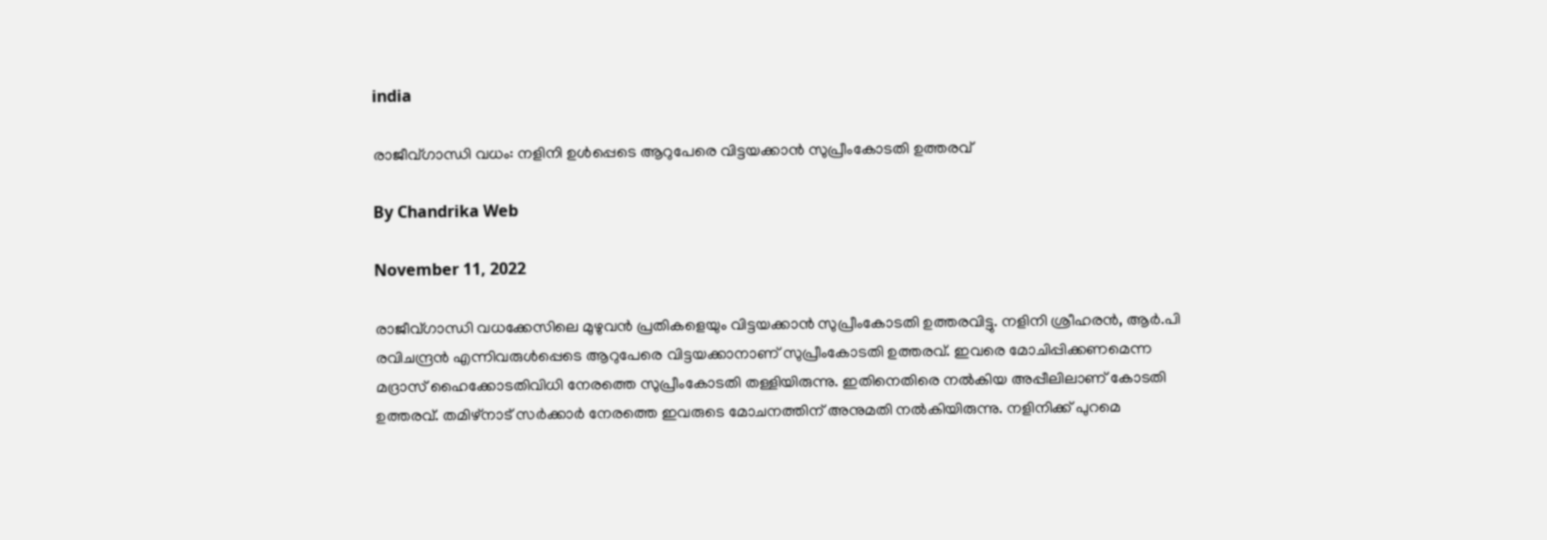india

രാജീവ്ഗാന്ധി വധം: നളിനി ഉള്‍പ്പെടെ ആറുപേരെ വിട്ടയക്കാന്‍ സുപ്രീംകോടതി ഉത്തരവ്

By Chandrika Web

November 11, 2022

രാജീവ്ഗാന്ധി വധക്കേസിലെ മുഴുവന്‍ പ്രതികളെയും വിട്ടയക്കാന്‍ സുപ്രീംകോടതി ഉത്തരവിട്ടു. നളിനി ശ്രീഹരന്‍, ആര്‍.പി രവിചന്ദ്രന്‍ എന്നിവരുള്‍പ്പെടെ ആറുപേരെ വിട്ടയക്കാനാണ് സുപ്രീംകോടതി ഉത്തരവ്. ഇവരെ മോചിപ്പിക്കണമെന്ന മദ്രാസ് ഹൈക്കോടതിവിധി നേരത്തെ സുപ്രീംകോടതി തള്ളിയിരുന്നു. ഇതിനെതിരെ നല്‍കിയ അപ്പീലിലാണ് കോടതി ഉത്തരവ്. തമിഴ്‌നാട് സര്‍ക്കാര്‍ നേരത്തെ ഇവരുടെ മോചനത്തിന് അനുമതി നല്‍കിയിരുന്നു. നളിനിക്ക് പുറമെ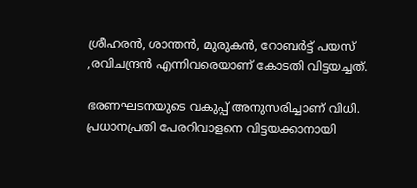ശ്രീഹരന്‍, ശാന്തന്‍, മുരുകന്‍, റോബര്‍ട്ട് പയസ് ,രവിചന്ദ്രന്‍ എന്നിവരെയാണ് കോടതി വിട്ടയച്ചത്.

ഭരണഘടനയുടെ വകുപ്പ് അനുസരിച്ചാണ് വിധി. പ്രധാനപ്രതി പേരറിവാളനെ വിട്ടയക്കാനായി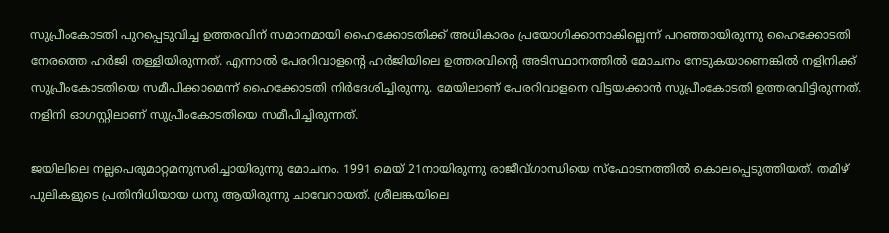സുപ്രീംകോടതി പുറപ്പെടുവിച്ച ഉത്തരവിന് സമാനമായി ഹൈക്കോടതിക്ക് അധികാരം പ്രയോഗിക്കാനാകില്ലെന്ന് പറഞ്ഞായിരുന്നു ഹൈക്കോടതി നേരത്തെ ഹര്‍ജി തള്ളിയിരുന്നത്. എന്നാല്‍ പേരറിവാളന്റെ ഹര്‍ജിയിലെ ഉത്തരവിന്റെ അടിസ്ഥാനത്തില്‍ മോചനം നേടുകയാണെങ്കില്‍ നളിനിക്ക് സുപ്രീംകോടതിയെ സമീപിക്കാമെന്ന് ഹൈക്കോടതി നിര്‍ദേശിച്ചിരുന്നു. മേയിലാണ് പേരറിവാളനെ വിട്ടയക്കാന്‍ സുപ്രീംകോടതി ഉത്തരവിട്ടിരുന്നത്. നളിനി ഓഗസ്റ്റിലാണ് സുപ്രീംകോടതിയെ സമീപിച്ചിരുന്നത്.

ജയിലിലെ നല്ലപെരുമാറ്റമനുസരിച്ചായിരുന്നു മോചനം. 1991 മെയ് 21നായിരുന്നു രാജീവ്ഗാന്ധിയെ സ്‌ഫോടനത്തില്‍ കൊലപ്പെടുത്തിയത്. തമിഴ് പുലികളുടെ പ്രതിനിധിയായ ധനു ആയിരുന്നു ചാവേറായത്. ശ്രീലങ്കയിലെ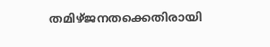തമിഴ്ജനതക്കെതിരായി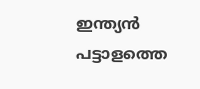ഇന്ത്യന്‍ പട്ടാളത്തെ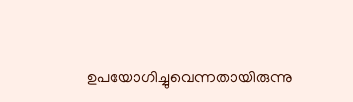ഉപയോഗിച്ചുവെന്നതായിരുന്നു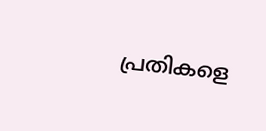പ്രതികളെ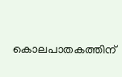കൊലപാതകത്തിന്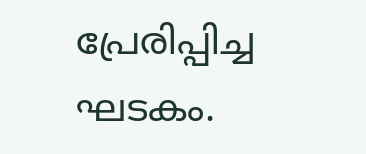പ്രേരിപ്പിച്ച ഘടകം.